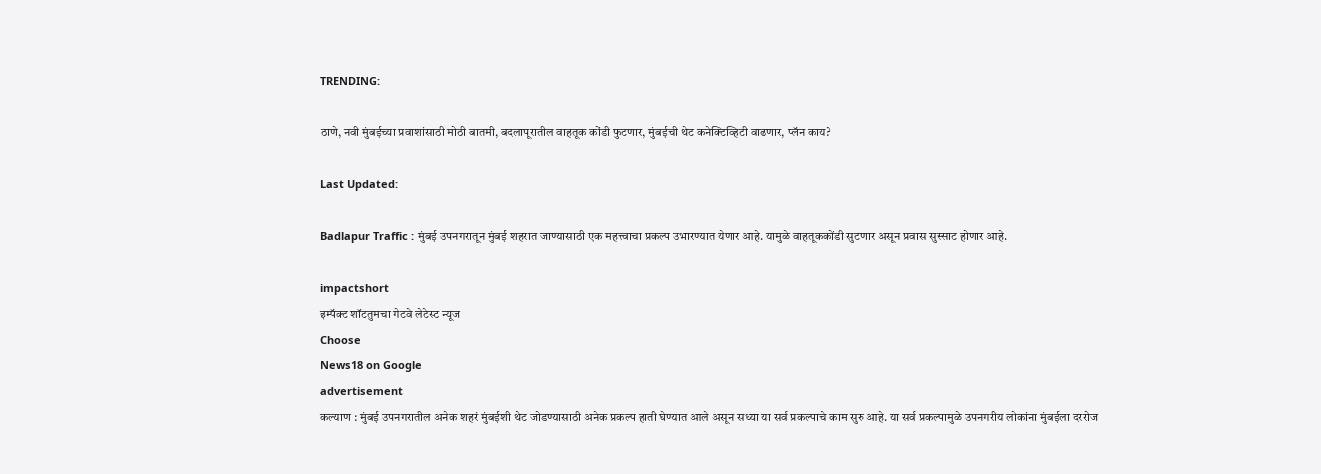TRENDING:

ठाणे, नवी मुंबईच्या प्रवाशांसाठी मोठी बातमी, बदलापूरातील वाहतूक कोंडी फुटणार, मुंबईची थेट कनेक्टिव्हिटी वाढणार, प्लॅन काय?

Last Updated:

Badlapur Traffic : मुंबई उपनगरातून मुंबई शहरात जाण्यासाठी एक महत्त्वाचा प्रकल्प उभारण्यात येणार आहे. यामुळे वाहतूककोंडी सुटणार असून प्रवास सुस्साट होणार आहे.

impactshort
इम्पॅक्ट शॉटतुमचा गेटवे लेटेस्ट न्यूज
Choose
News18 on Google
advertisement
कल्याण : मुंबई उपनगरातील अनेक शहरं मुंबईशी थेट जोडण्यासाठी अनेक प्रकल्प हाती घेण्यात आले असून सध्या या सर्व प्रकल्पाचे काम सुरु आहे. या सर्व प्रकल्पामुळे उपनगरीय लोकांना मुंबईला दररोज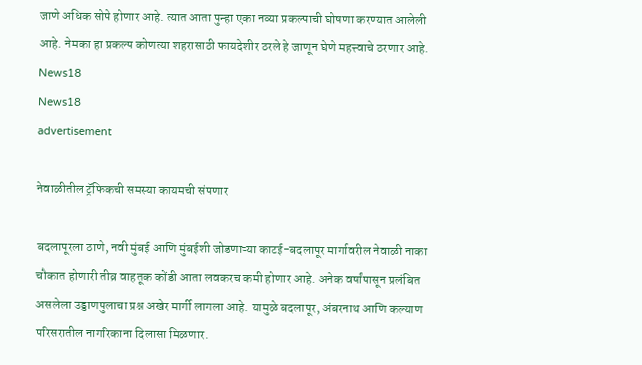जाणे अधिक सोपे होणार आहे. त्यात आता पुन्हा एका नव्या प्रकल्पाची घोषणा करण्यात आलेली आहे. नेमका हा प्रकल्प कोणत्या शहरासाठी फायदेशीर ठरले हे जाणून घेणे महत्त्वाचे ठरणार आहे.
News18
News18
advertisement

नेवाळीतील ट्रॅफिकची समस्या कायमची संपणार

बदलापूरला ठाणे, नवी मुंबई आणि मुंबईशी जोडणाऱ्या काटई-बदलापूर मार्गावरील नेवाळी नाका चौकात होणारी तीव्र वाहतूक कोंडी आता लवकरच कमी होणार आहे. अनेक वर्षांपासून प्रलंबित असलेला उड्डाणपुलाचा प्रश्न अखेर मार्गी लागला आहे. यामुळे बदलापूर, अंबरनाथ आणि कल्याण परिसरातील नागरिकाना दिलासा मिळणार.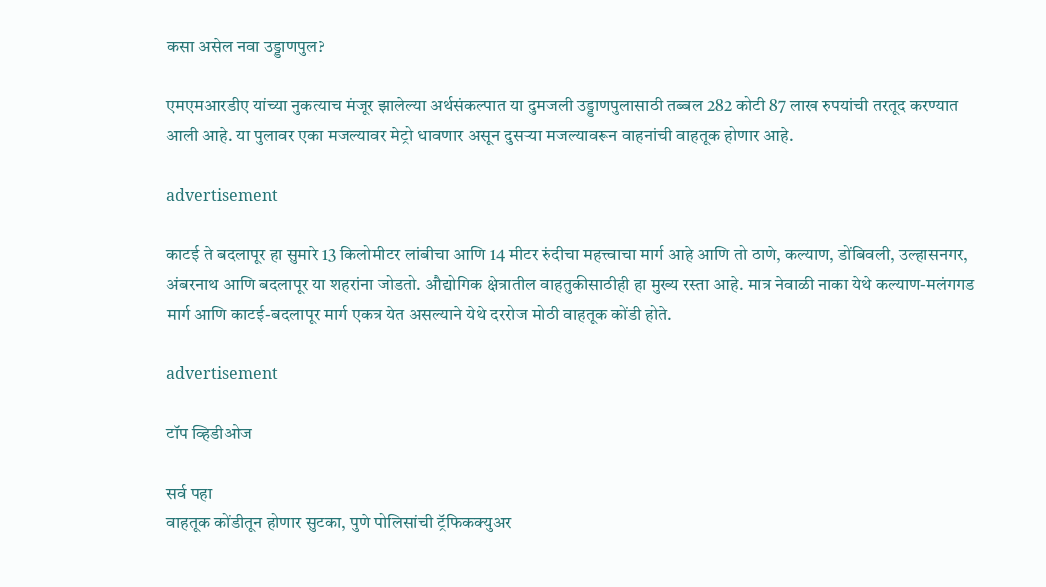कसा असेल नवा उड्डाणपुल?

एमएमआरडीए यांच्या नुकत्याच मंजूर झालेल्या अर्थसंकल्पात या दुमजली उड्डाणपुलासाठी तब्बल 282 कोटी 87 लाख रुपयांची तरतूद करण्यात आली आहे. या पुलावर एका मजल्यावर मेट्रो धावणार असून दुसऱ्या मजल्यावरून वाहनांची वाहतूक होणार आहे.

advertisement

काटई ते बदलापूर हा सुमारे 13 किलोमीटर लांबीचा आणि 14 मीटर रुंदीचा महत्त्वाचा मार्ग आहे आणि तो ठाणे, कल्याण, डोंबिवली, उल्हासनगर, अंबरनाथ आणि बदलापूर या शहरांना जोडतो. औद्योगिक क्षेत्रातील वाहतुकीसाठीही हा मुख्य रस्ता आहे. मात्र नेवाळी नाका येथे कल्याण-मलंगगड मार्ग आणि काटई-बदलापूर मार्ग एकत्र येत असल्याने येथे दररोज मोठी वाहतूक कोंडी होते.

advertisement

टॉप व्हिडीओज

सर्व पहा
वाहतूक कोंडीतून होणार सुटका, पुणे पोलिसांची ट्रॅफिकक्युअर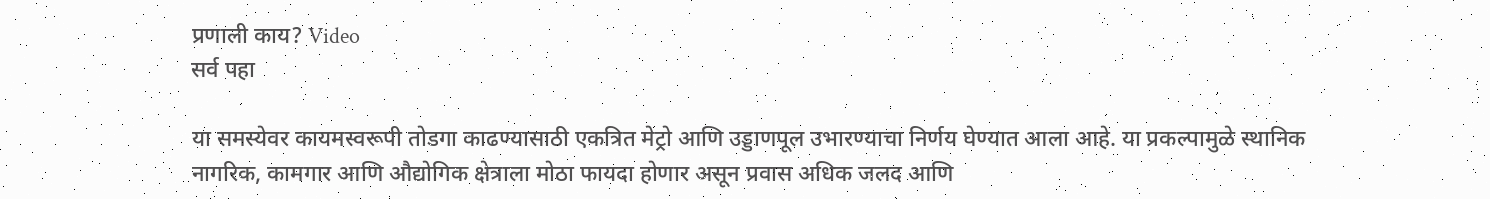प्रणाली काय? Video
सर्व पहा

या समस्येवर कायमस्वरूपी तोडगा काढण्यासाठी एकत्रित मेट्रो आणि उड्डाणपूल उभारण्याचा निर्णय घेण्यात आला आहे. या प्रकल्पामुळे स्थानिक नागरिक, कामगार आणि औद्योगिक क्षेत्राला मोठा फायदा होणार असून प्रवास अधिक जलद आणि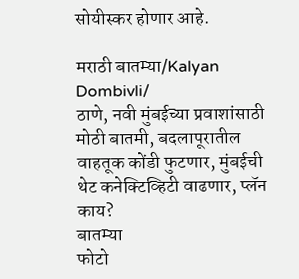सोयीस्कर होणार आहे.

मराठी बातम्या/Kalyan Dombivli/
ठाणे, नवी मुंबईच्या प्रवाशांसाठी मोठी बातमी, बदलापूरातील वाहतूक कोंडी फुटणार, मुंबईची थेट कनेक्टिव्हिटी वाढणार, प्लॅन काय?
बातम्या
फोटो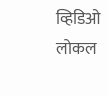व्हिडिओ
लोकल